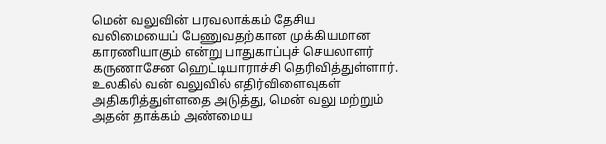மென் வலுவின் பரவலாக்கம் தேசிய வலிமையைப் பேணுவதற்கான முக்கியமான காரணியாகும் என்று பாதுகாப்புச் செயலாளர் கருணாசேன ஹெட்டியாராச்சி தெரிவித்துள்ளார்.
உலகில் வன் வலுவில் எதிர்விளைவுகள் அதிகரித்துள்ளதை அடுத்து, மென் வலு மற்றும் அதன் தாக்கம் அண்மைய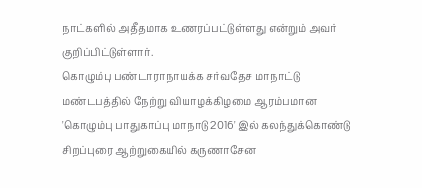நாட்களில் அதீதமாக உணரப்பட்டுள்ளது என்றும் அவர் குறிப்பிட்டுள்ளார்.
கொழும்பு பண்டாராநாயக்க சர்வதேச மாநாட்டு மண்டபத்தில் நேற்று வியாழக்கிழமை ஆரம்பமான 'கொழும்பு பாதுகாப்பு மாநாடு 2016' இல் கலந்துக்கொண்டு சிறப்புரை ஆற்றுகையில் கருணாசேன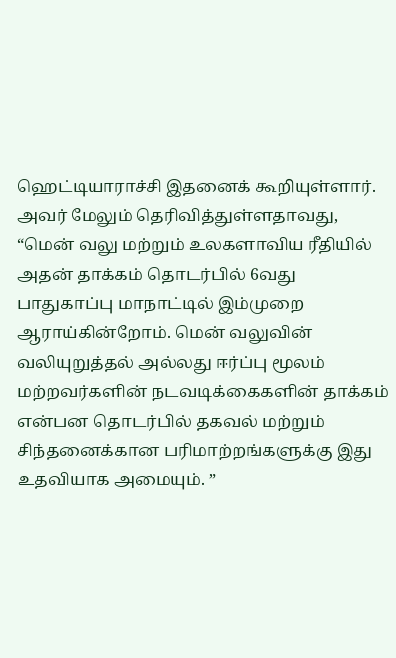ஹெட்டியாராச்சி இதனைக் கூறியுள்ளார்.
அவர் மேலும் தெரிவித்துள்ளதாவது, “மென் வலு மற்றும் உலகளாவிய ரீதியில் அதன் தாக்கம் தொடர்பில் 6வது பாதுகாப்பு மாநாட்டில் இம்முறை ஆராய்கின்றோம். மென் வலுவின் வலியுறுத்தல் அல்லது ஈர்ப்பு மூலம் மற்றவர்களின் நடவடிக்கைகளின் தாக்கம் என்பன தொடர்பில் தகவல் மற்றும் சிந்தனைக்கான பரிமாற்றங்களுக்கு இது உதவியாக அமையும். ”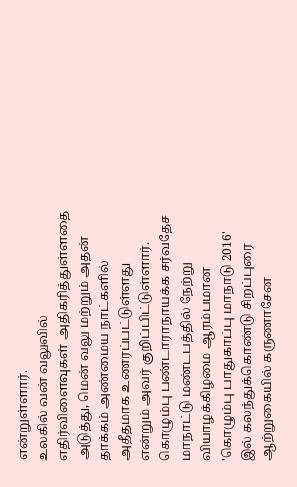என்றுள்ளார்.
உலகில் வன் வலுவில் எதிர்விளைவுகள் அதிகரித்துள்ளதை அடுத்து, மென் வலு மற்றும் அதன் தாக்கம் அண்மைய நாட்களில் அதீதமாக உணரப்பட்டுள்ளது என்றும் அவர் குறிப்பிட்டுள்ளார்.
கொழும்பு பண்டாராநாயக்க சர்வதேச மாநாட்டு மண்டபத்தில் நேற்று வியாழக்கிழமை ஆரம்பமான 'கொழும்பு பாதுகாப்பு மாநாடு 2016' இல் கலந்துக்கொண்டு சிறப்புரை ஆற்றுகையில் கருணாசேன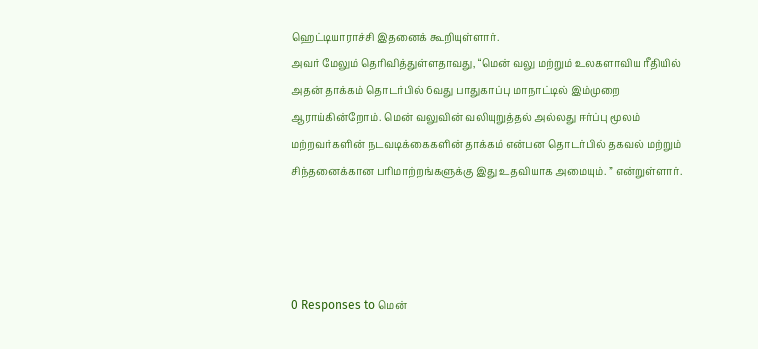ஹெட்டியாராச்சி இதனைக் கூறியுள்ளார்.
அவர் மேலும் தெரிவித்துள்ளதாவது, “மென் வலு மற்றும் உலகளாவிய ரீதியில் அதன் தாக்கம் தொடர்பில் 6வது பாதுகாப்பு மாநாட்டில் இம்முறை ஆராய்கின்றோம். மென் வலுவின் வலியுறுத்தல் அல்லது ஈர்ப்பு மூலம் மற்றவர்களின் நடவடிக்கைகளின் தாக்கம் என்பன தொடர்பில் தகவல் மற்றும் சிந்தனைக்கான பரிமாற்றங்களுக்கு இது உதவியாக அமையும். ” என்றுள்ளார்.




0 Responses to மென்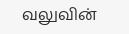வலுவின்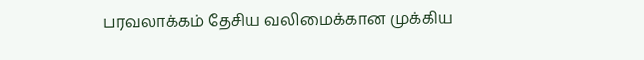பரவலாக்கம் தேசிய வலிமைக்கான முக்கிய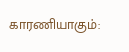காரணியாகும்: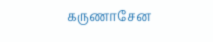கருணாசேன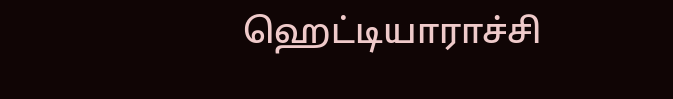ஹெட்டியாராச்சி